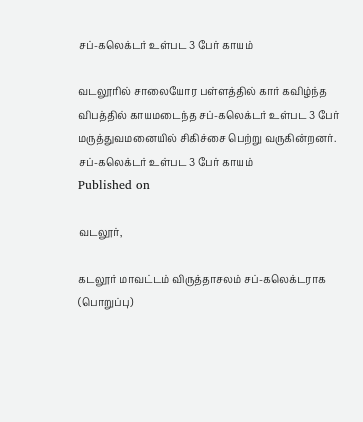சப்-கலெக்டர் உள்பட 3 பேர் காயம்

வடலூரில் சாலையோர பள்ளத்தில் கார் கவிழ்ந்த விபத்தில் காயமடைந்த சப்-கலெக்டர் உள்பட 3 பேர் மருத்துவமனையில் சிகிச்சை பெற்று வருகின்றனர்.
சப்-கலெக்டர் உள்பட 3 பேர் காயம்
Published on

வடலூர்,

கடலூர் மாவட்டம் விருத்தாசலம் சப்-கலெக்டராக (பொறுப்பு)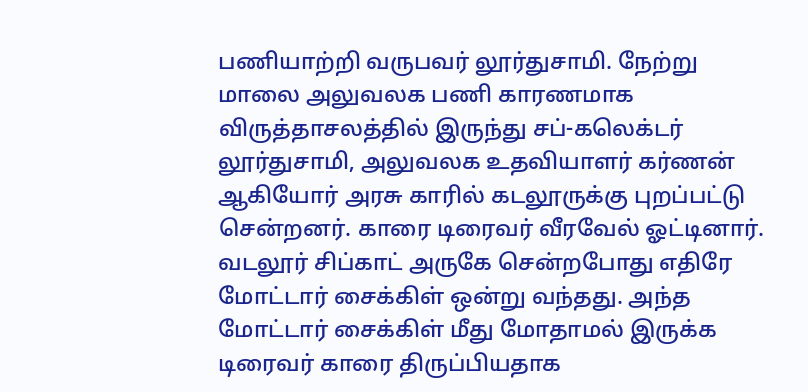பணியாற்றி வருபவர் லூர்துசாமி. நேற்று மாலை அலுவலக பணி காரணமாக விருத்தாசலத்தில் இருந்து சப்-கலெக்டர் லூர்துசாமி, அலுவலக உதவியாளர் கர்ணன் ஆகியோர் அரசு காரில் கடலூருக்கு புறப்பட்டு சென்றனர். காரை டிரைவர் வீரவேல் ஓட்டினார். வடலூர் சிப்காட் அருகே சென்றபோது எதிரே மோட்டார் சைக்கிள் ஒன்று வந்தது. அந்த மோட்டார் சைக்கிள் மீது மோதாமல் இருக்க டிரைவர் காரை திருப்பியதாக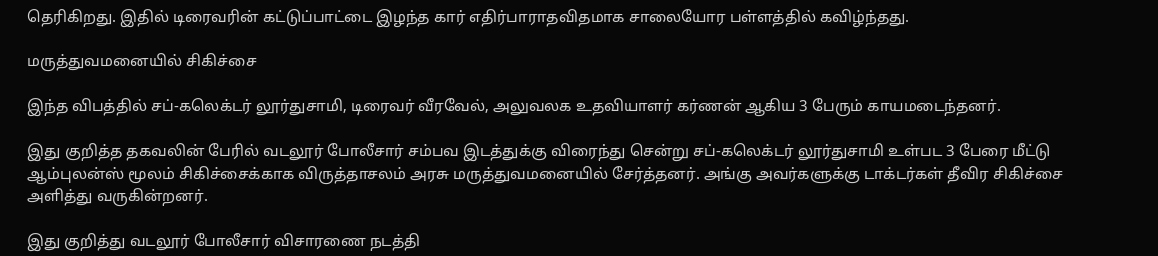தெரிகிறது. இதில் டிரைவரின் கட்டுப்பாட்டை இழந்த கார் எதிர்பாராதவிதமாக சாலையோர பள்ளத்தில் கவிழ்ந்தது.

மருத்துவமனையில் சிகிச்சை

இந்த விபத்தில் சப்-கலெக்டர் லூர்துசாமி, டிரைவர் வீரவேல், அலுவலக உதவியாளர் கர்ணன் ஆகிய 3 பேரும் காயமடைந்தனர்.

இது குறித்த தகவலின் பேரில் வடலூர் போலீசார் சம்பவ இடத்துக்கு விரைந்து சென்று சப்-கலெக்டர் லூர்துசாமி உள்பட 3 பேரை மீட்டு ஆம்புலன்ஸ் மூலம் சிகிச்சைக்காக விருத்தாசலம் அரசு மருத்துவமனையில் சேர்த்தனர். அங்கு அவர்களுக்கு டாக்டர்கள் தீவிர சிகிச்சை அளித்து வருகின்றனர்.

இது குறித்து வடலூர் போலீசார் விசாரணை நடத்தி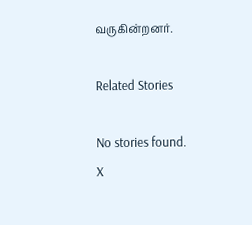வருகின்றனர்.

Related Stories

No stories found.
X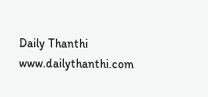Daily Thanthi
www.dailythanthi.com